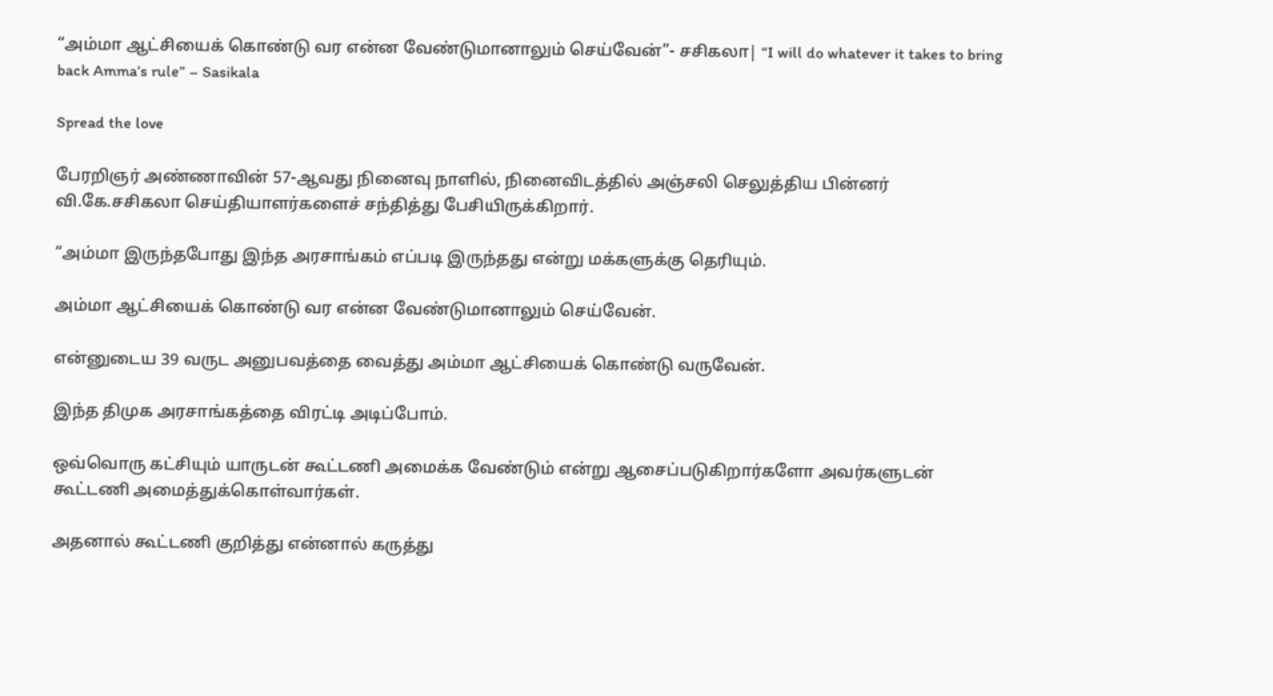“அம்மா ஆட்சியைக் கொண்டு வர என்ன வேண்டுமானாலும் செய்வேன்”- சசிகலா| “I will do whatever it takes to bring back Amma’s rule” – Sasikala

Spread the love

பேரறிஞர் அண்ணாவின் 57-ஆவது நினைவு நாளில், நினைவிடத்தில் அஞ்சலி செலுத்திய பின்னர் வி.கே.சசிகலா செய்தியாளர்களைச் சந்தித்து பேசியிருக்கிறார்.

“அம்மா இருந்தபோது இந்த அரசாங்கம் எப்படி இருந்தது என்று மக்களுக்கு தெரியும்.

அம்மா ஆட்சியைக் கொண்டு வர என்ன வேண்டுமானாலும் செய்வேன்.

என்னுடைய 39 வருட அனுபவத்தை வைத்து அம்மா ஆட்சியைக் கொண்டு வருவேன்.

இந்த திமுக அரசாங்கத்தை விரட்டி அடிப்போம்.

ஒவ்வொரு கட்சியும் யாருடன் கூட்டணி அமைக்க வேண்டும் என்று ஆசைப்படுகிறார்களோ அவர்களுடன் கூட்டணி அமைத்துக்கொள்வார்கள்.

அதனால் கூட்டணி குறித்து என்னால் கருத்து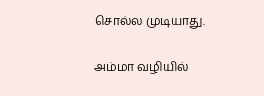சொல்ல முடியாது.

அம்மா வழியில்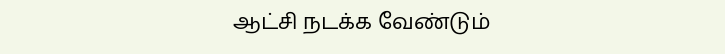ஆட்சி நடக்க வேண்டும்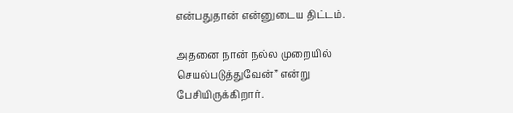என்பதுதான் என்னுடைய திட்டம்.

அதனை நான் நல்ல முறையில் செயல்படுத்துவேன்” என்று பேசியிருக்கிறார்.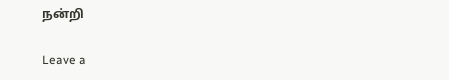நன்றி

Leave a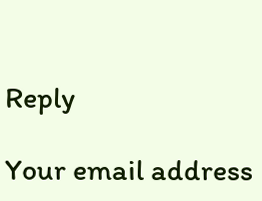Reply

Your email address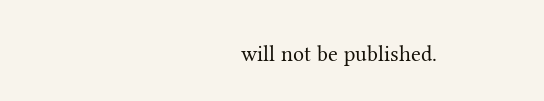will not be published.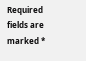Required fields are marked *